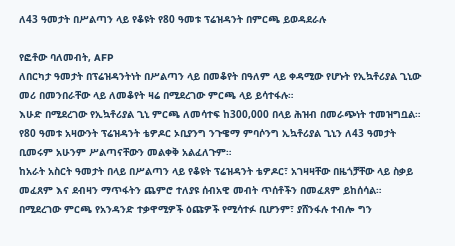ለ43 ዓመታት በሥልጣን ላይ የቆዩት የ80 ዓመቱ ፕሬዝዳንት በምርጫ ይወዳደራሉ

የፎቶው ባለመብት, AFP
ለበርካታ ዓመታት በፕሬዝዳንትነት በሥልጣን ላይ በመቆየት በዓለም ላይ ቀዳሚው የሆኑት የኢኳቶሪያል ጊኒው መሪ በመንበራቸው ላይ ለመቆየት ዛሬ በሚደረገው ምርጫ ላይ ይሳተፋሉ።
እሁድ በሚደረገው የኢኳቶሪያል ጊኒ ምርጫ ለመሳተፍ ከ300,000 በላይ ሕዝብ በመራጭነት ተመዝግቧል።
የ80 ዓመቱ አዛውንት ፕሬዝዳንት ቴዎዶር ኦቢያንግ ንጉዌማ ምባሶንግ ኢኳቶሪያል ጊኒን ለ43 ዓመታት ቢመሩም አሁንም ሥልጣናቸውን መልቀቅ አልፈለጉም።
ከአራት አስርት ዓመታት በላይ በሥልጣን ላይ የቆዩት ፕሬዝዳንት ቴዎዶር፣ አገዛዛቸው በዜጎቻቸው ላይ ስቃይ መፈጸም እና ደብዛን ማጥፋትን ጨምሮ ተለያዩ ሰብአዊ መብት ጥሰቶችን በመፈጸም ይከሰሳል።
በሚደረገው ምርጫ የአንዳንድ ተቃዋሚዎች ዕጩዎች የሚሳተፉ ቢሆንም፣ ያሸንፋሉ ተብሎ ግን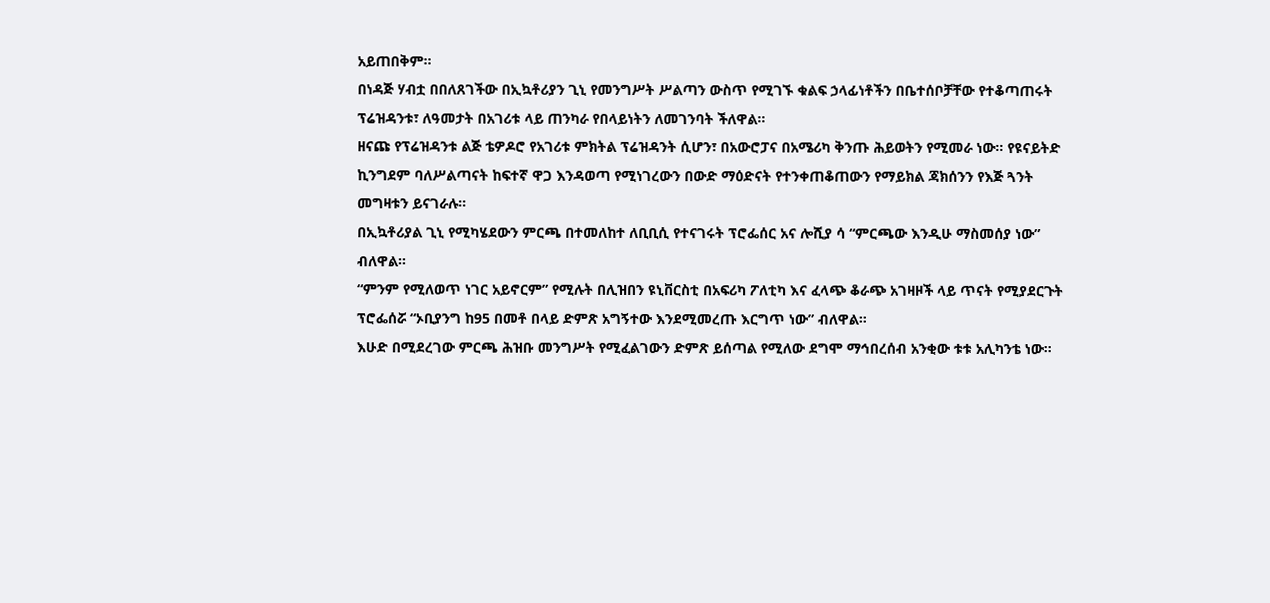አይጠበቅም።
በነዳጅ ሃብቷ በበለጸገችው በኢኳቶሪያን ጊኒ የመንግሥት ሥልጣን ውስጥ የሚገኙ ቁልፍ ኃላፊነቶችን በቤተሰቦቻቸው የተቆጣጠሩት ፕሬዝዳንቱ፣ ለዓመታት በአገሪቱ ላይ ጠንካራ የበላይነትን ለመገንባት ችለዋል።
ዘናጩ የፕሬዝዳንቱ ልጅ ቴዎዶሮ የአገሪቱ ምክትል ፕሬዝዳንት ሲሆን፣ በአውሮፓና በአሜሪካ ቅንጡ ሕይወትን የሚመራ ነው። የዩናይትድ ኪንግደም ባለሥልጣናት ከፍተኛ ዋጋ እንዳወጣ የሚነገረውን በውድ ማዕድናት የተንቀጠቆጠውን የማይክል ጃክሰንን የእጅ ጓንት መግዛቱን ይናገራሉ።
በኢኳቶሪያል ጊኒ የሚካሄደውን ምርጫ በተመለከተ ለቢቢሲ የተናገሩት ፕሮፌሰር አና ሎሺያ ሳ “ምርጫው እንዲሁ ማስመሰያ ነው” ብለዋል።
“ምንም የሚለወጥ ነገር አይኖርም” የሚሉት በሊዝበን ዩኒቨርስቲ በአፍሪካ ፖለቲካ እና ፈላጭ ቆራጭ አገዛዞች ላይ ጥናት የሚያደርጉት ፕሮፌሰሯ “ኦቢያንግ ከ95 በመቶ በላይ ድምጽ አግኝተው እንደሚመረጡ እርግጥ ነው” ብለዋል።
እሁድ በሚደረገው ምርጫ ሕዝቡ መንግሥት የሚፈልገውን ድምጽ ይሰጣል የሚለው ደግሞ ማኅበረሰብ አንቂው ቱቱ አሊካንቴ ነው።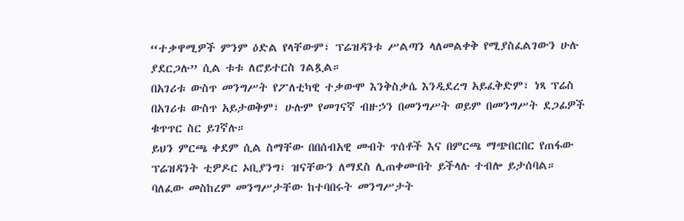“ተቃዋሚዎች ምንም ዕድል የላቸውም፣ ፕሬዝዳንቱ ሥልጣን ላለመልቀቅ የሚያስፈልገውን ሁሉ ያደርጋሉ” ሲል ቱቱ ለሮይተርስ ገልጿል።
በአገሪቱ ውስጥ መንግሥት የፖለቲካዊ ተቃውሞ እንቅስቃሴ እንዲደረግ አይፈቅድም፣ ነጻ ፕሬስ በአገሪቱ ውስጥ አይታወቅም፣ ሁሉም የመገናኛ ብዙኃን በመንግሥት ወይም በመንግሥት ደጋፊዎች ቁጥጥር ስር ይገኛሉ።
ይህን ምርጫ ቀደም ሲል ስማቸው በበሰብአዊ መብት ጥሰቶች እና በምርጫ ማጭበርበር የጠፋው ፕሬዝዳንት ቲዎዶር ኦቢያንግ፣ ዝናቸውን ለማደስ ሊጠቀሙበት ይችላሉ ተብሎ ይታሰባል። ባለፈው መስከረም መንግሥታቸው ከተባበሩት መንግሥታት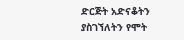ድርጅት አድናቆትን ያስገኘለትን የሞት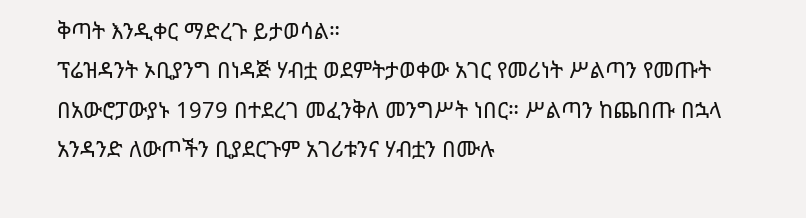ቅጣት እንዲቀር ማድረጉ ይታወሳል።
ፕሬዝዳንት ኦቢያንግ በነዳጅ ሃብቷ ወደምትታወቀው አገር የመሪነት ሥልጣን የመጡት በአውሮፓውያኑ 1979 በተደረገ መፈንቅለ መንግሥት ነበር። ሥልጣን ከጨበጡ በኋላ አንዳንድ ለውጦችን ቢያደርጉም አገሪቱንና ሃብቷን በሙሉ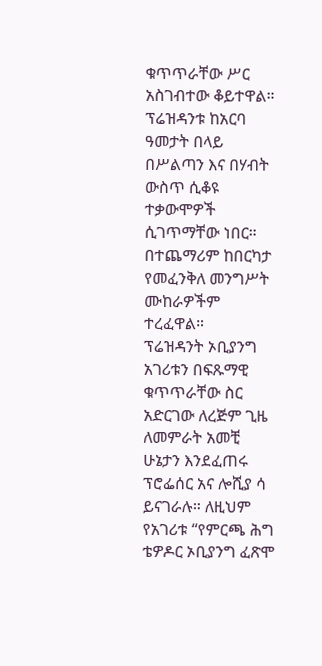ቁጥጥራቸው ሥር አስገብተው ቆይተዋል።
ፕሬዝዳንቱ ከአርባ ዓመታት በላይ በሥልጣን እና በሃብት ውስጥ ሲቆዩ ተቃውሞዎች ሲገጥማቸው ነበር። በተጨማሪም ከበርካታ የመፈንቅለ መንግሥት ሙከራዎችም ተረፈዋል።
ፕሬዝዳንት ኦቢያንግ አገሪቱን በፍጹማዊ ቁጥጥራቸው ስር አድርገው ለረጅም ጊዜ ለመምራት አመቺ ሁኔታን እንደፈጠሩ ፕሮፌሰር አና ሎሺያ ሳ ይናገራሉ። ለዚህም የአገሪቱ “የምርጫ ሕግ ቴዎዶር ኦቢያንግ ፈጽሞ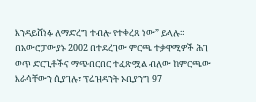እንዳይሸነፉ ለማድረግ ተብሎ የተቀረጸ ነው” ይላሉ።
በአውሮፓውያኑ 2002 በተደረገው ምርጫ ተቃዋሚዎች ሕገ ወጥ ድርጊቶችና ማጭበርበር ተፈጽሟል ብለው ከምርጫው እራሳቸውን ሲያገሉ፣ ፕሬዝዳንት ኦቢያንግ 97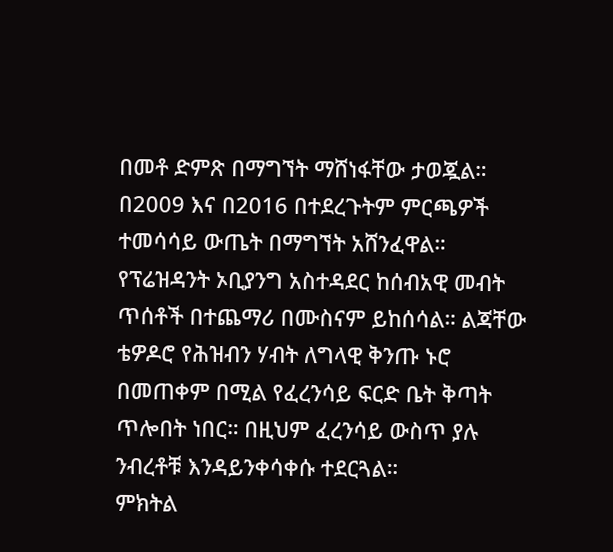በመቶ ድምጽ በማግኘት ማሸነፋቸው ታወጇል። በ2009 እና በ2016 በተደረጉትም ምርጫዎች ተመሳሳይ ውጤት በማግኘት አሸንፈዋል።
የፕሬዝዳንት ኦቢያንግ አስተዳደር ከሰብአዊ መብት ጥሰቶች በተጨማሪ በሙስናም ይከሰሳል። ልጃቸው ቴዎዶሮ የሕዝብን ሃብት ለግላዊ ቅንጡ ኑሮ በመጠቀም በሚል የፈረንሳይ ፍርድ ቤት ቅጣት ጥሎበት ነበር። በዚህም ፈረንሳይ ውስጥ ያሉ ንብረቶቹ እንዳይንቀሳቀሱ ተደርጓል።
ምክትል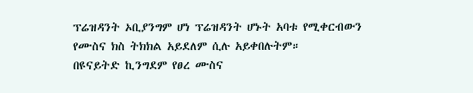ፕሬዝዳንት ኦቢያንግም ሆነ ፕሬዝዳንት ሆኑት አባቱ የሚቀርብውን የሙስና ክስ ትክክል አይደለም ሲሉ አይቀበሉትም።
በዩናይትድ ኪንግደም የፀረ ሙስና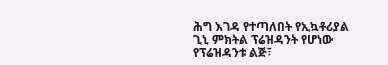ሕግ እገዳ የተጣለበት የኢኳቶሪያል ጊኒ ምክትል ፕሬዝዳንት የሆነው የፕሬዝዳንቱ ልጅ፣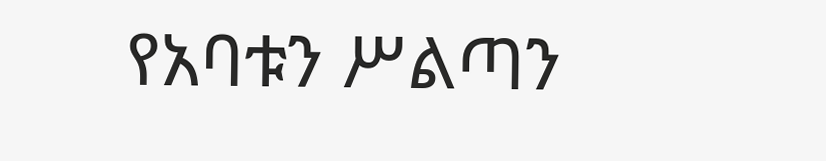የአባቱን ሥልጣን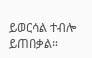ይወርሳል ተብሎ ይጠበቃል።